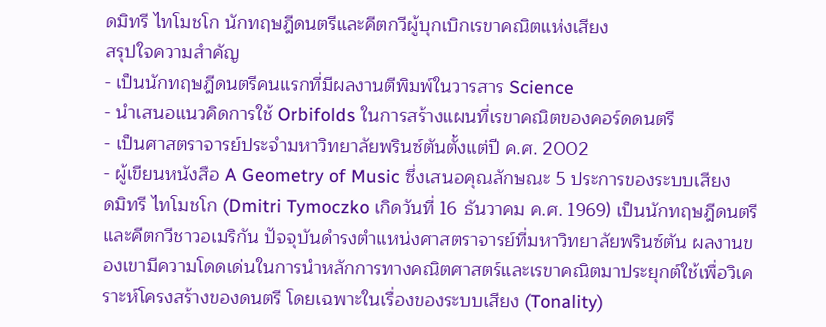ดมิทรี ไทโมชโก นักทฤษฎีดนตรีและคีตกวีผู้บุกเบิกเรขาคณิตแห่งเสียง
สรุปใจความสำคัญ
- เป็นนักทฤษฎีดนตรีคนแรกที่มีผลงานตีพิมพ์ในวารสาร Science
- นำเสนอแนวคิดการใช้ Orbifolds ในการสร้างแผนที่เรขาคณิตของคอร์ดดนตรี
- เป็นศาสตราจารย์ประจำมหาวิทยาลัยพรินซ์ตันตั้งแต่ปี ค.ศ. 2002
- ผู้เขียนหนังสือ A Geometry of Music ซึ่งเสนอคุณลักษณะ 5 ประการของระบบเสียง
ดมิทรี ไทโมชโก (Dmitri Tymoczko เกิดวันที่ 16 ธันวาคม ค.ศ. 1969) เป็นนักทฤษฎีดนตรีและคีตกวีชาวอเมริกัน ปัจจุบันดำรงตำแหน่งศาสตราจารย์ที่มหาวิทยาลัยพรินซ์ตัน ผลงานของเขามีความโดดเด่นในการนำหลักการทางคณิตศาสตร์และเรขาคณิตมาประยุกต์ใช้เพื่อวิเคราะห์โครงสร้างของดนตรี โดยเฉพาะในเรื่องของระบบเสียง (Tonality)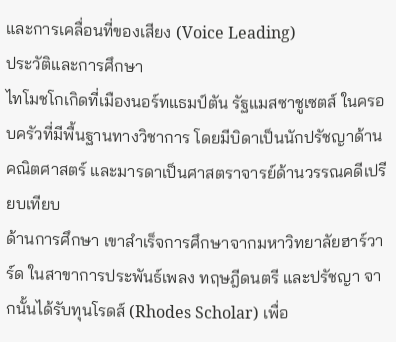และการเคลื่อนที่ของเสียง (Voice Leading)
ประวัติและการศึกษา
ไทโมชโกเกิดที่เมืองนอร์ทแธมป์ตัน รัฐแมสซาชูเซตส์ ในครอบครัวที่มีพื้นฐานทางวิชาการ โดยมีบิดาเป็นนักปรัชญาด้านคณิตศาสตร์ และมารดาเป็นศาสตราจารย์ด้านวรรณคดีเปรียบเทียบ
ด้านการศึกษา เขาสำเร็จการศึกษาจากมหาวิทยาลัยฮาร์วาร์ด ในสาขาการประพันธ์เพลง ทฤษฎีดนตรี และปรัชญา จากนั้นได้รับทุนโรดส์ (Rhodes Scholar) เพื่อ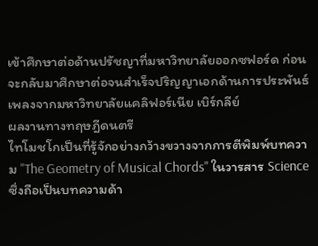เข้าศึกษาต่อด้านปรัชญาที่มหาวิทยาลัยออกซฟอร์ด ก่อนจะกลับมาศึกษาต่อจนสำเร็จปริญญาเอกด้านการประพันธ์เพลงจากมหาวิทยาลัยแคลิฟอร์เนีย เบิร์กลีย์
ผลงานทางทฤษฎีดนตรี
ไทโมชโกเป็นที่รู้จักอย่างกว้างขวางจากการตีพิมพ์บทความ "The Geometry of Musical Chords" ในวารสาร Science ซึ่งถือเป็นบทความด้า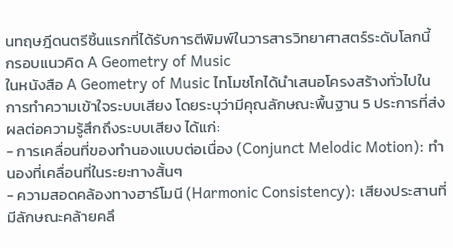นทฤษฎีดนตรีชิ้นแรกที่ได้รับการตีพิมพ์ในวารสารวิทยาศาสตร์ระดับโลกนี้
กรอบแนวคิด A Geometry of Music
ในหนังสือ A Geometry of Music ไทโมชโกได้นำเสนอโครงสร้างทั่วไปในการทำความเข้าใจระบบเสียง โดยระบุว่ามีคุณลักษณะพื้นฐาน 5 ประการที่ส่งผลต่อความรู้สึกถึงระบบเสียง ได้แก่:
- การเคลื่อนที่ของทำนองแบบต่อเนื่อง (Conjunct Melodic Motion): ทำนองที่เคลื่อนที่ในระยะทางสั้นๆ
- ความสอดคล้องทางฮาร์โมนี (Harmonic Consistency): เสียงประสานที่มีลักษณะคล้ายคลึ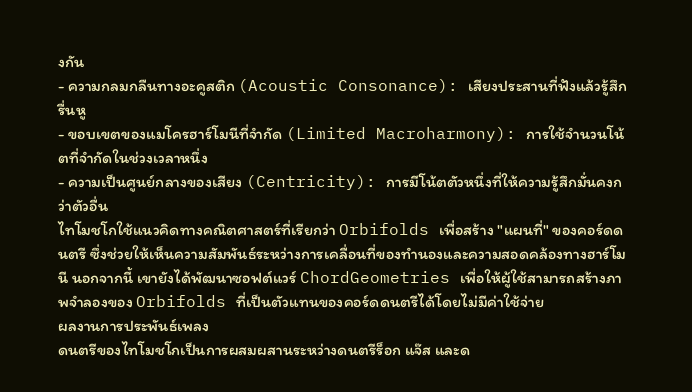งกัน
- ความกลมกลืนทางอะคูสติก (Acoustic Consonance): เสียงประสานที่ฟังแล้วรู้สึกรื่นหู
- ขอบเขตของแมโครฮาร์โมนีที่จำกัด (Limited Macroharmony): การใช้จำนวนโน้ตที่จำกัดในช่วงเวลาหนึ่ง
- ความเป็นศูนย์กลางของเสียง (Centricity): การมีโน้ตตัวหนึ่งที่ให้ความรู้สึกมั่นคงกว่าตัวอื่น
ไทโมชโกใช้แนวคิดทางคณิตศาสตร์ที่เรียกว่า Orbifolds เพื่อสร้าง "แผนที่" ของคอร์ดดนตรี ซึ่งช่วยให้เห็นความสัมพันธ์ระหว่างการเคลื่อนที่ของทำนองและความสอดคล้องทางฮาร์โมนี นอกจากนี้ เขายังได้พัฒนาซอฟต์แวร์ ChordGeometries เพื่อให้ผู้ใช้สามารถสร้างภาพจำลองของ Orbifolds ที่เป็นตัวแทนของคอร์ดดนตรีได้โดยไม่มีค่าใช้จ่าย
ผลงานการประพันธ์เพลง
ดนตรีของไทโมชโกเป็นการผสมผสานระหว่างดนตรีร็อก แจ๊ส และด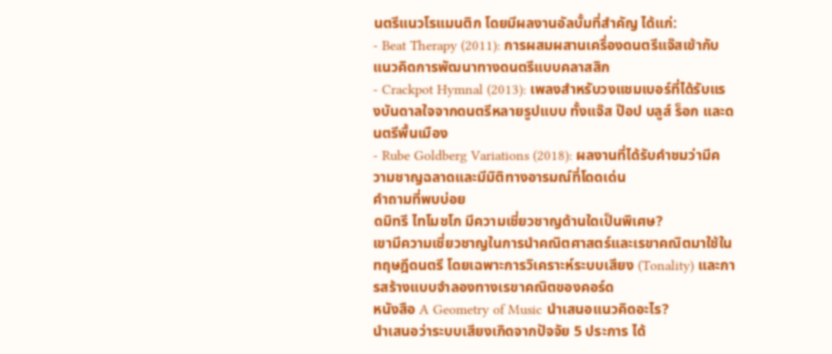นตรีแนวโรแมนติก โดยมีผลงานอัลบั้มที่สำคัญ ได้แก่:
- Beat Therapy (2011): การผสมผสานเครื่องดนตรีแจ๊สเข้ากับแนวคิดการพัฒนาทางดนตรีแบบคลาสสิก
- Crackpot Hymnal (2013): เพลงสำหรับวงแชมเบอร์ที่ได้รับแรงบันดาลใจจากดนตรีหลายรูปแบบ ทั้งแจ๊ส ป๊อป บลูส์ ร็อก และดนตรีพื้นเมือง
- Rube Goldberg Variations (2018): ผลงานที่ได้รับคำชมว่ามีความชาญฉลาดและมีมิติทางอารมณ์ที่โดดเด่น
คำถามที่พบบ่อย
ดมิทรี ไทโมชโก มีความเชี่ยวชาญด้านใดเป็นพิเศษ?
เขามีความเชี่ยวชาญในการนำคณิตศาสตร์และเรขาคณิตมาใช้ในทฤษฎีดนตรี โดยเฉพาะการวิเคราะห์ระบบเสียง (Tonality) และการสร้างแบบจำลองทางเรขาคณิตของคอร์ด
หนังสือ A Geometry of Music นำเสนอแนวคิดอะไร?
นำเสนอว่าระบบเสียงเกิดจากปัจจัย 5 ประการ ได้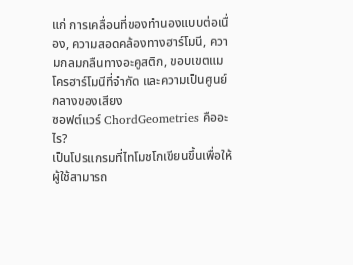แก่ การเคลื่อนที่ของทำนองแบบต่อเนื่อง, ความสอดคล้องทางฮาร์โมนี, ความกลมกลืนทางอะคูสติก, ขอบเขตแมโครฮาร์โมนีที่จำกัด และความเป็นศูนย์กลางของเสียง
ซอฟต์แวร์ ChordGeometries คืออะไร?
เป็นโปรแกรมที่ไทโมชโกเขียนขึ้นเพื่อให้ผู้ใช้สามารถ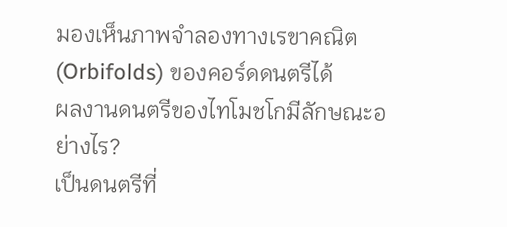มองเห็นภาพจำลองทางเรขาคณิต (Orbifolds) ของคอร์ดดนตรีได้
ผลงานดนตรีของไทโมชโกมีลักษณะอย่างไร?
เป็นดนตรีที่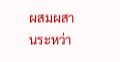ผสมผสานระหว่า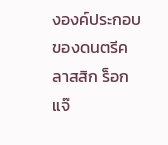งองค์ประกอบของดนตรีคลาสสิก ร็อก แจ๊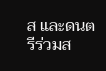ส และดนตรีร่วมส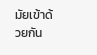มัยเข้าด้วยกัน